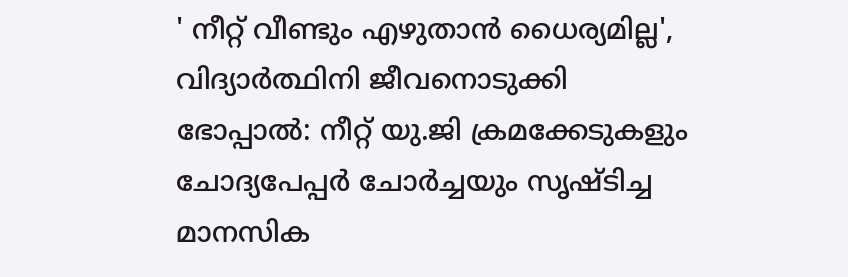' നീറ്റ് വീണ്ടും എഴുതാൻ ധൈര്യമില്ല', വിദ്യാർത്ഥിനി ജീവനൊടുക്കി
ഭോപ്പാൽ: നീറ്റ് യു.ജി ക്രമക്കേടുകളും ചോദ്യപേപ്പർ ചോർച്ചയും സൃഷ്ടിച്ച മാനസിക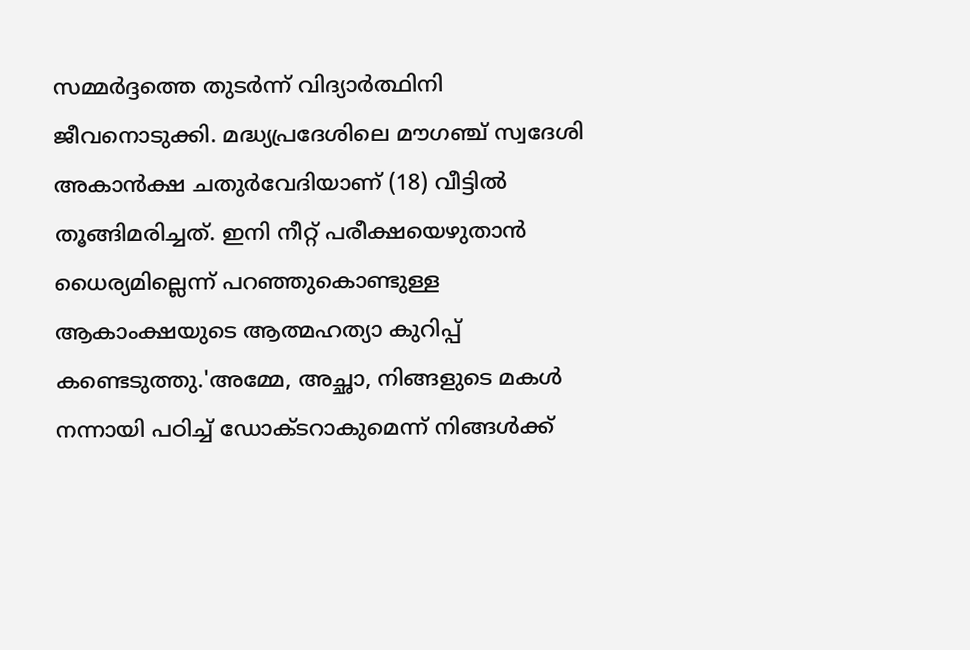സമ്മർദ്ദത്തെ തുടർന്ന് വിദ്യാർത്ഥിനി ജീവനൊടുക്കി. മദ്ധ്യപ്രദേശിലെ മൗഗഞ്ച് സ്വദേശി അകാൻക്ഷ ചതുർവേദിയാണ് (18) വീട്ടിൽ തൂങ്ങിമരിച്ചത്. ഇനി നീറ്റ് പരീക്ഷയെഴുതാൻ ധൈര്യമില്ലെന്ന് പറഞ്ഞുകൊണ്ടുള്ള ആകാംക്ഷയുടെ ആത്മഹത്യാ കുറിപ്പ് കണ്ടെടുത്തു.'അമ്മേ, അച്ഛാ, നിങ്ങളുടെ മകൾ നന്നായി പഠിച്ച് ഡോക്ടറാകുമെന്ന് നിങ്ങൾക്ക്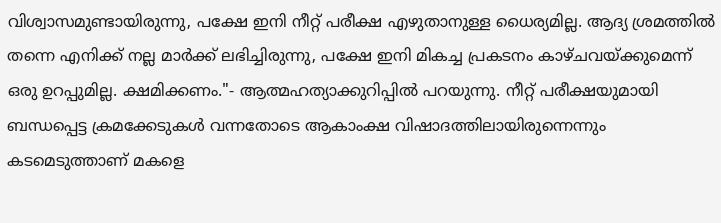വിശ്വാസമുണ്ടായിരുന്നു, പക്ഷേ ഇനി നീറ്റ് പരീക്ഷ എഴുതാനുള്ള ധൈര്യമില്ല. ആദ്യ ശ്രമത്തിൽ തന്നെ എനിക്ക് നല്ല മാർക്ക് ലഭിച്ചിരുന്നു, പക്ഷേ ഇനി മികച്ച പ്രകടനം കാഴ്ചവയ്ക്കുമെന്ന് ഒരു ഉറപ്പുമില്ല. ക്ഷമിക്കണം."- ആത്മഹത്യാക്കുറിപ്പിൽ പറയുന്നു. നീറ്റ് പരീക്ഷയുമായി ബന്ധപ്പെട്ട ക്രമക്കേടുകൾ വന്നതോടെ ആകാംക്ഷ വിഷാദത്തിലായിരുന്നെന്നും
കടമെടുത്താണ് മകളെ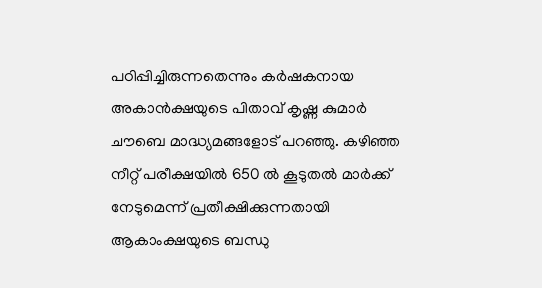പഠിപ്പിച്ചിരുന്നതെന്നും കർഷകനായ അകാൻക്ഷയുടെ പിതാവ് കൃഷ്ണ കുമാർ ചൗബെ മാദ്ധ്യമങ്ങളോട് പറഞ്ഞു. കഴിഞ്ഞ നീറ്റ് പരീക്ഷയിൽ 650 ൽ കൂടുതൽ മാർക്ക് നേടുമെന്ന് പ്രതീക്ഷിക്കുന്നതായി ആകാംക്ഷയുടെ ബന്ധു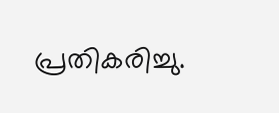പ്രതികരിച്ചു.